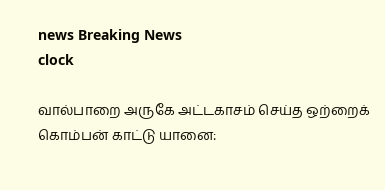news Breaking News
clock

வால்பாறை அருகே அட்டகாசம் செய்த ஒற்றைக் கொம்பன் காட்டு யானை: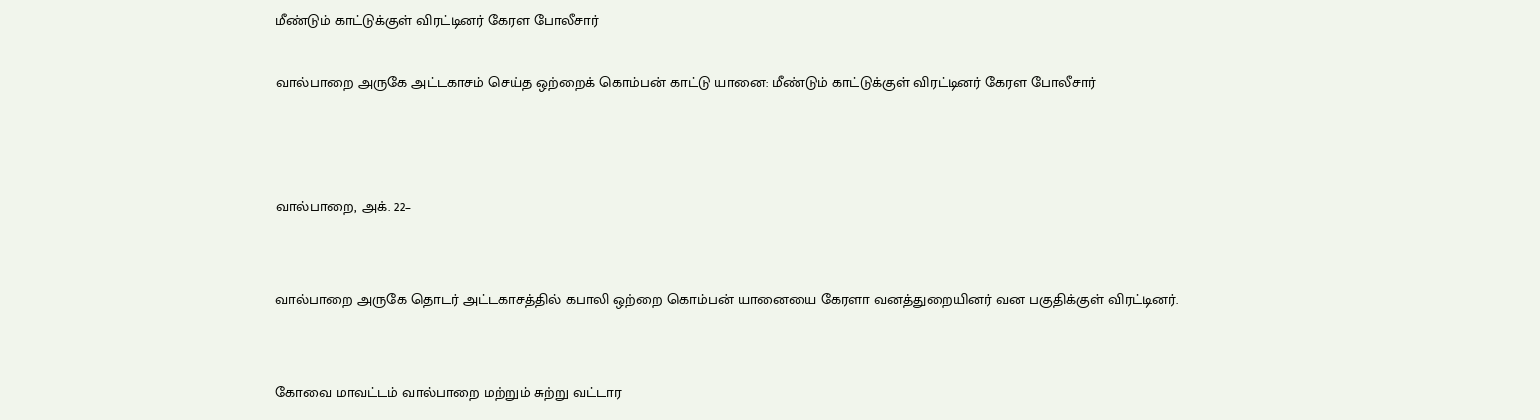மீண்டும் காட்டுக்குள் விரட்டினர் கேரள போலீசார்

வால்பாறை அருகே அட்டகாசம் செய்த ஒற்றைக் கொம்பன் காட்டு யானை: மீண்டும் காட்டுக்குள் விரட்டினர் கேரள போலீசார்



வால்பாறை, அக். 22–


வால்பாறை அருகே தொடர் அட்டகாசத்தில் கபாலி ஒற்றை கொம்பன் யானையை கேரளா வனத்துறையினர் வன பகுதிக்குள் விரட்டினர்.


கோவை மாவட்டம் வால்பாறை மற்றும் சுற்று வட்டார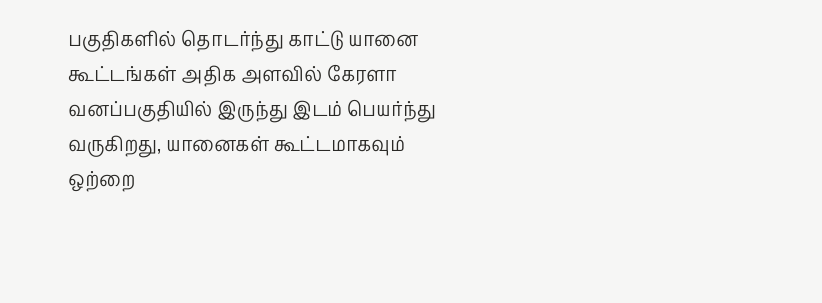பகுதிகளில் தொடர்ந்து காட்டு யானை கூட்டங்கள் அதிக அளவில் கேரளா வனப்பகுதியில் இருந்து இடம் பெயர்ந்து வருகிறது, யானைகள் கூட்டமாகவும் ஒற்றை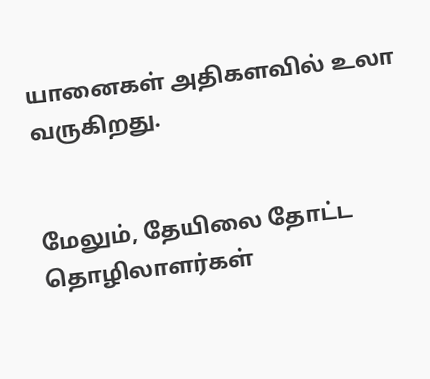யானைகள் அதிகளவில் உலா வருகிறது.


மேலும், தேயிலை தோட்ட தொழிலாளர்கள்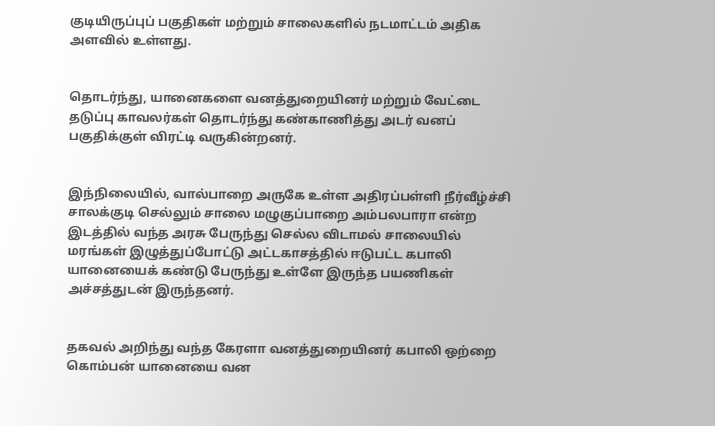குடியிருப்புப் பகுதிகள் மற்றும் சாலைகளில் நடமாட்டம் அதிக அளவில் உள்ளது.


தொடர்ந்து, யானைகளை வனத்துறையினர் மற்றும் வேட்டை தடுப்பு காவலர்கள் தொடர்ந்து கண்காணித்து அடர் வனப் பகுதிக்குள் விரட்டி வருகின்றனர்.


இந்நிலையில், வால்பாறை அருகே உள்ள அதிரப்பள்ளி நீர்வீழ்ச்சி சாலக்குடி செல்லும் சாலை மழுகுப்பாறை அம்பலபாரா என்ற இடத்தில் வந்த அரசு பேருந்து செல்ல விடாமல் சாலையில் மரங்கள் இழுத்துப்போட்டு அட்டகாசத்தில் ஈடுபட்ட கபாலி யானையைக் கண்டு பேருந்து உள்ளே இருந்த பயணிகள் அச்சத்துடன் இருந்தனர்.


தகவல் அறிந்து வந்த கேரளா வனத்துறையினர் கபாலி ஒற்றை கொம்பன் யானையை வன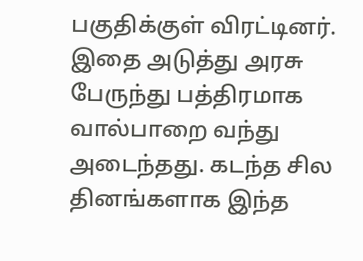பகுதிக்குள் விரட்டினர். இதை அடுத்து அரசு பேருந்து பத்திரமாக வால்பாறை வந்து அடைந்தது. கடந்த சில தினங்களாக இந்த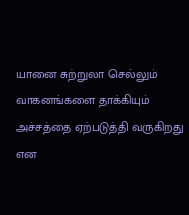யானை சுற்றுலா செல்லும் வாகனங்களை தாக்கியும் அச்சத்தை ஏற்படுத்தி வருகிறது என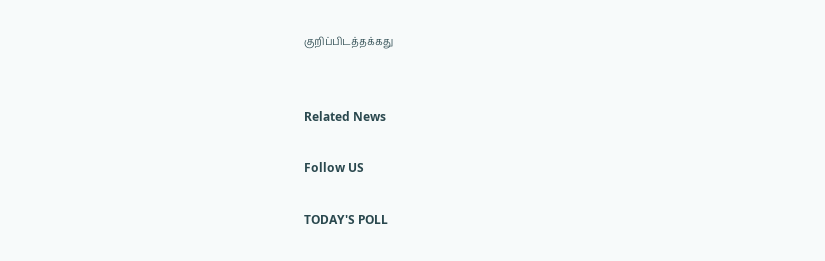குறிப்பிடத்தக்கது


Related News

Follow US

TODAY'S POLL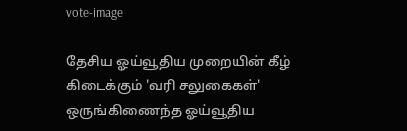vote-image

தேசிய ஓய்வூதிய முறையின் கீழ் கிடைக்கும் 'வரி சலுகைகள்' ஒருங்கிணைந்த ஓய்வூதிய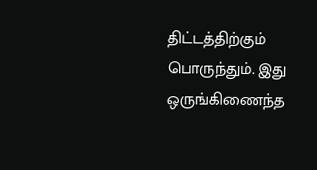திட்டத்திற்கும் பொருந்தும். இது ஒருங்கிணைந்த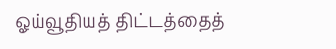ஓய்வூதியத் திட்டத்தைத்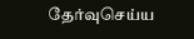தேர்வுசெய்ய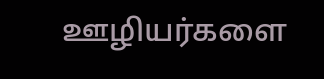ஊழியர்களை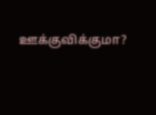ஊக்குவிக்குமா?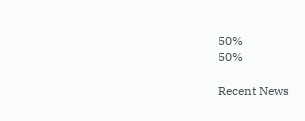50%
50%

Recent News